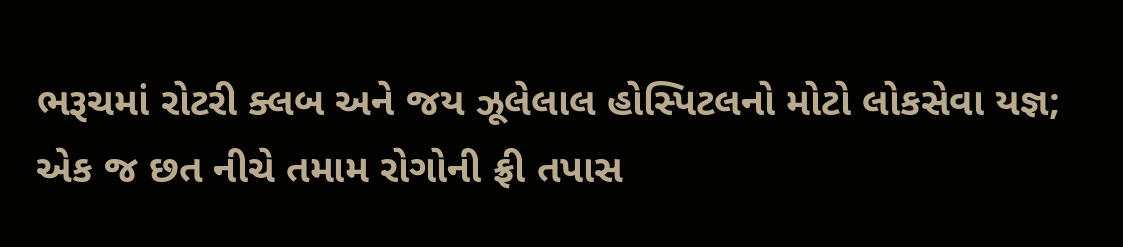ભરૂચમાં રોટરી ક્લબ અને જય ઝૂલેલાલ હોસ્પિટલનો મોટો લોકસેવા યજ્ઞ; એક જ છત નીચે તમામ રોગોની ફ્રી તપાસ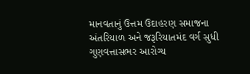માનવતાનું ઉત્તમ ઉદાહરણ સમાજના અંતરિયાળ અને જરૂરિયાતમંદ વર્ગ સુધી ગુણવત્તાસભર આરોગ્ય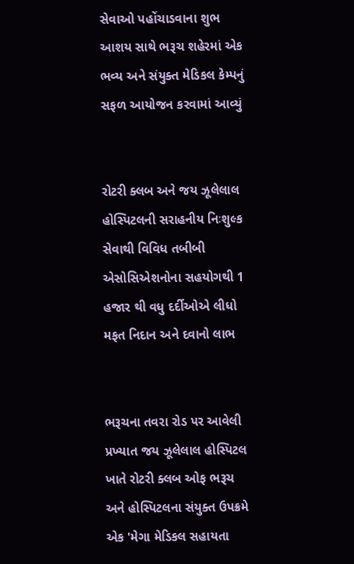સેવાઓ પહોંચાડવાના શુભ આશય સાથે ભરૂચ શહેરમાં એક ભવ્ય અને સંયુક્ત મેડિકલ કેમ્પનું સફળ આયોજન કરવામાં આવ્યું


રોટરી ક્લબ અને જય ઝૂલેલાલ હોસ્પિટલની સરાહનીય નિઃશુલ્ક સેવાથી વિવિધ તબીબી એસોસિએશનોના સહયોગથી 1 હજાર થી વધુ દર્દીઓએ લીધો મફત નિદાન અને દવાનો લાભ


ભરૂચના તવરા રોડ પર આવેલી પ્રખ્યાત જય ઝૂલેલાલ હોસ્પિટલ ખાતે રોટરી ક્લબ ઓફ ભરૂચ અને હોસ્પિટલના સંયુક્ત ઉપક્રમે એક 'મેગા મેડિકલ સહાયતા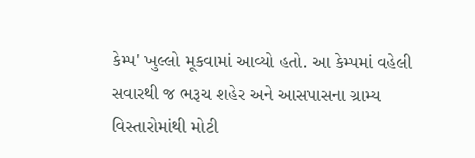કેમ્પ' ખુલ્લો મૂકવામાં આવ્યો હતો. આ કેમ્પમાં વહેલી સવારથી જ ભરૂચ શહેર અને આસપાસના ગ્રામ્ય વિસ્તારોમાંથી મોટી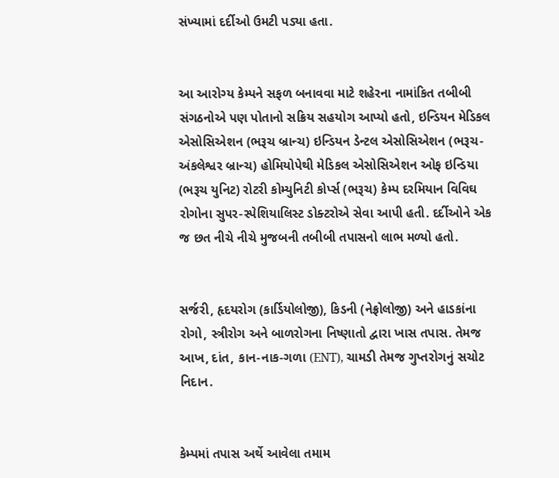સંખ્યામાં દર્દીઓ ઉમટી પડ્યા હતા.


આ આરોગ્ય કેમ્પને સફળ બનાવવા માટે શહેરના નામાંકિત તબીબી સંગઠનોએ પણ પોતાનો સક્રિય સહયોગ આપ્યો હતો, ઇન્ડિયન મેડિકલ એસોસિએશન (ભરૂચ બ્રાન્ચ) ઇન્ડિયન ડેન્ટલ એસોસિએશન (ભરૂચ-અંકલેશ્વર બ્રાન્ચ) હોમિયોપેથી મેડિકલ એસોસિએશન ઓફ ઇન્ડિયા (ભરૂચ યુનિટ) રોટરી કોમ્યુનિટી કોર્પ્સ (ભરૂચ) કેમ્પ દરમિયાન વિવિઘ રોગોના સુપર-સ્પેશિયાલિસ્ટ ડોક્ટરોએ સેવા આપી હતી. દર્દીઓને એક જ છત નીચે નીચે મુજબની તબીબી તપાસનો લાભ મળ્યો હતો.


સર્જરી, હૃદયરોગ (કાર્ડિયોલોજી), કિડની (નેફ્રોલોજી) અને હાડકાંના રોગો, સ્ત્રીરોગ અને બાળરોગના નિષ્ણાતો દ્વારા ખાસ તપાસ. તેમજ આખ, દાંત, કાન-નાક-ગળા (ENT), ચામડી તેમજ ગુપ્તરોગનું સચોટ નિદાન.


કેમ્પમાં તપાસ અર્થે આવેલા તમામ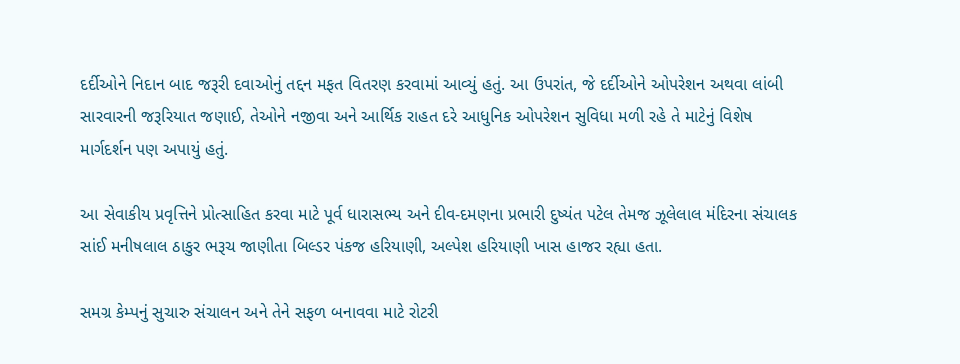દર્દીઓને નિદાન બાદ જરૂરી દવાઓનું તદ્દન મફત વિતરણ કરવામાં આવ્યું હતું. આ ઉપરાંત, જે દર્દીઓને ઓપરેશન અથવા લાંબી સારવારની જરૂરિયાત જણાઈ, તેઓને નજીવા અને આર્થિક રાહત દરે આધુનિક ઓપરેશન સુવિધા મળી રહે તે માટેનું વિશેષ માર્ગદર્શન પણ અપાયું હતું.

આ સેવાકીય પ્રવૃત્તિને પ્રોત્સાહિત કરવા માટે પૂર્વ ધારાસભ્ય અને દીવ-દમણના પ્રભારી દુષ્યંત પટેલ તેમજ ઝૂલેલાલ મંદિરના સંચાલક સાંઈ મનીષલાલ ઠાકુર ભરૂચ જાણીતા બિલ્ડર પંકજ હરિયાણી, અલ્પેશ હરિયાણી ખાસ હાજર રહ્યા હતા.

સમગ્ર કેમ્પનું સુચારુ સંચાલન અને તેને સફળ બનાવવા માટે રોટરી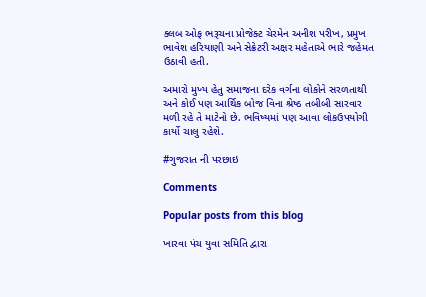ક્લબ ઓફ ભરૂચના પ્રોજેક્ટ ચેરમેન અનીશ પરીખ, પ્રમુખ ભાવેશ હરિયાણી અને સેક્રેટરી અક્ષર મહેતાએ ભારે જહેમત ઉઠાવી હતી.

અમારો મુખ્ય હેતુ સમાજના દરેક વર્ગના લોકોને સરળતાથી અને કોઈ પણ આર્થિક બોજ વિના શ્રેષ્ઠ તબીબી સારવાર મળી રહે તે માટેનો છે. ભવિષ્યમાં પણ આવા લોકઉપયોગી કાર્યો ચાલુ રહેશે.

#ગુજરાત ની પરછાઇ

Comments

Popular posts from this blog

ખારવા પંચ યુવા સમિતિ દ્વારા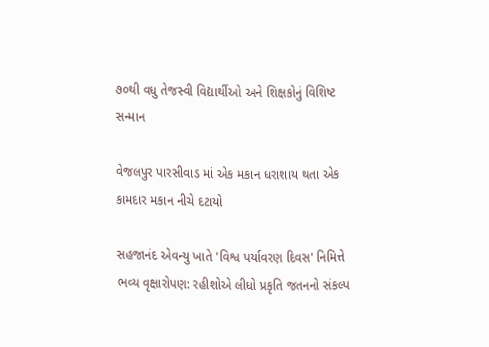૭૦થી વધુ તેજસ્વી વિદ્યાર્થીઓ અને શિક્ષકોનું વિશિષ્ટ સન્માન

વેજલપુર પારસીવાડ માં એક મકાન ધરાશાય થતા એક કામદાર મકાન નીચે દટાયો

સહજાનંદ એવન્યુ ખાતે 'વિશ્વ પર્યાવરણ દિવસ' નિમિત્તે ભવ્ય વૃક્ષારોપણ: રહીશોએ લીધો પ્રકૃતિ જતનનો સંકલ્પ